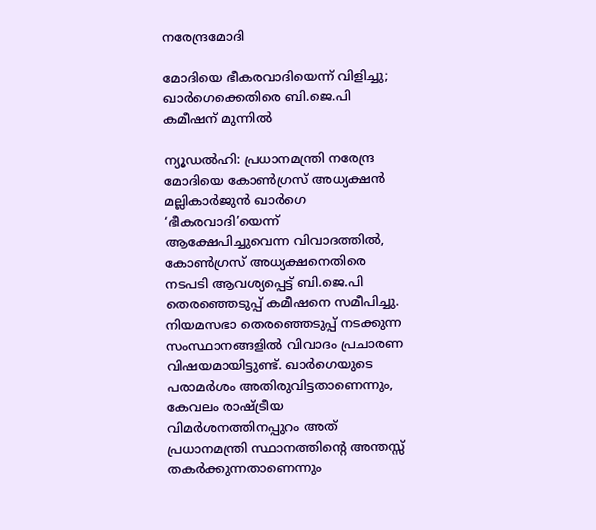നരേന്ദ്രമോദി

മോദിയെ ഭീകരവാദിയെന്ന് വിളിച്ചു; ഖാർഗെക്കെതിരെ ബി.ജെ.പി കമീഷന് മുന്നിൽ

ന്യൂഡൽഹി: പ്രധാനമന്ത്രി നരേന്ദ്ര മോദിയെ കോൺഗ്രസ് അധ്യക്ഷൻ മല്ലികാർജുൻ ഖാർഗെ ‘ഭീകരവാദി’യെന്ന് ആക്ഷേപിച്ചുവെന്ന വിവാദത്തിൽ, കോൺഗ്രസ് അധ്യക്ഷനെതിരെ നടപടി ആവശ്യപ്പെട്ട് ബി.ജെ.പി തെരഞ്ഞെടുപ്പ് കമീഷനെ സമീപിച്ചു. നിയമസഭാ തെരഞ്ഞെടുപ്പ് നടക്കുന്ന സംസ്ഥാനങ്ങളിൽ വിവാദം പ്രചാരണ വിഷയമായിട്ടുണ്ട്. ഖാർഗെയുടെ പരാമർശം അതിരുവിട്ടതാണെന്നും, കേവലം രാഷ്‍ട്രീയ വിമർശനത്തിനപ്പുറം അത് പ്രധാനമന്ത്രി സ്ഥാനത്തിന്‍റെ അന്തസ്സ് തകർക്കുന്നതാണെന്നും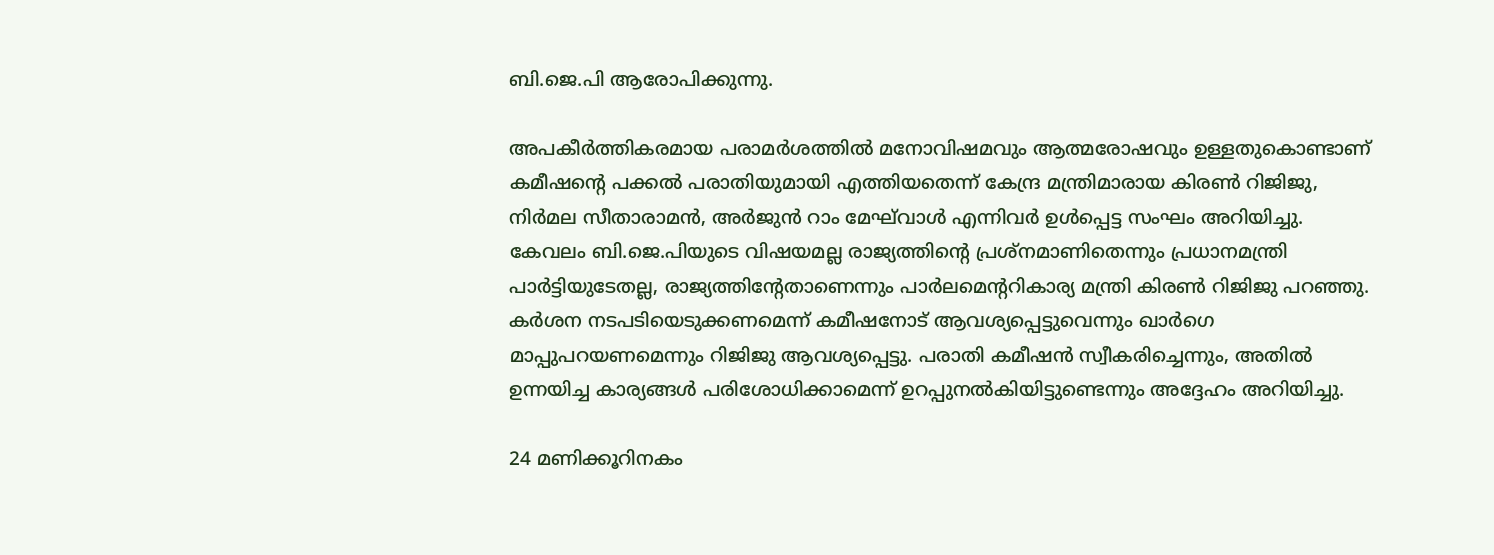ബി.ജെ.പി ആരോപിക്കുന്നു.

അപകീർത്തികരമായ പരാമർശത്തിൽ മനോവിഷമവും ആത്മരോഷവും ഉള്ളതുകൊണ്ടാണ് കമീഷന്‍റെ പക്കൽ പരാതിയുമായി എത്തിയതെന്ന് കേന്ദ്ര മന്ത്രിമാരായ കിരൺ റിജിജു, നിർമല സീതാരാമൻ, അർജുൻ റാം മേഘ്‍വാൾ എന്നിവർ ഉൾപ്പെട്ട സംഘം അറിയിച്ചു. കേവലം ബി.ജെ.പിയുടെ വിഷയമല്ല രാജ്യത്തിന്‍റെ പ്രശ്നമാണിതെന്നും പ്രധാനമന്ത്രി പാർട്ടിയുടേതല്ല, രാജ്യത്തിന്‍റേതാണെന്നും പാർലമെന്‍ററികാര്യ മന്ത്രി കിരൺ റിജിജു പറഞ്ഞു. കർശന നടപടിയെടുക്കണമെന്ന് കമീഷനോട് ആവശ്യപ്പെട്ടുവെന്നും ഖാർഗെ മാപ്പുപറയണമെന്നും റിജിജു ആവശ്യപ്പെട്ടു. പരാതി കമീഷൻ സ്വീകരിച്ചെന്നും, അതിൽ ഉന്നയിച്ച കാര്യങ്ങൾ പരിശോധിക്കാമെന്ന് ഉറപ്പുനൽകിയിട്ടുണ്ടെന്നും അദ്ദേഹം അറിയിച്ചു.

24 മണിക്കൂറിനകം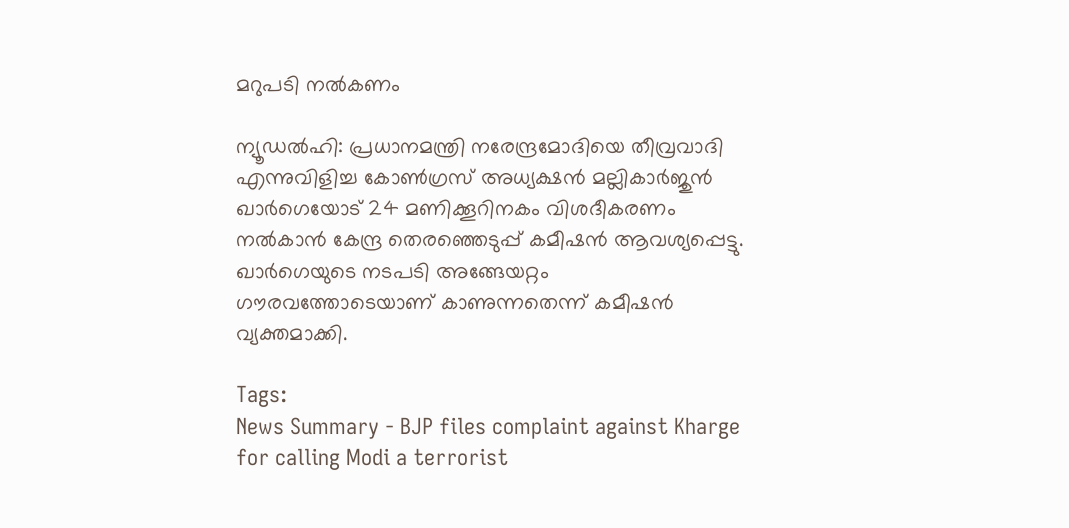മറുപടി നൽകണം

ന്യൂഡൽഹി: പ്രധാനമന്ത്രി നരേന്ദ്രമോദിയെ തീവ്രവാദി എന്നുവിളിച്ച കോൺഗ്രസ് അധ്യക്ഷൻ മല്ലികാർജുൻ ഖാർഗെയോട് 24 മണിക്കൂറിനകം വിശദീകരണം നൽകാൻ കേന്ദ്ര തെരഞ്ഞെടുപ്പ് കമീഷൻ ആവശ്യപ്പെട്ടു. ഖാർഗെയുടെ നടപടി അങ്ങേയറ്റം ഗൗരവത്തോടെയാണ് കാണുന്നതെന്ന് കമീഷൻ വ്യക്തമാക്കി.

Tags:
News Summary - BJP files complaint against Kharge for calling Modi a terrorist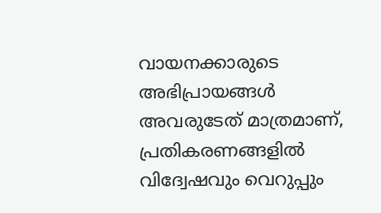വായനക്കാരുടെ അഭിപ്രായങ്ങള്‍ അവരുടേത് മാത്രമാണ്, പ്രതികരണങ്ങളിൽ വിദ്വേഷവും വെറുപ്പും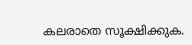കലരാതെ സൂക്ഷിക്കുക.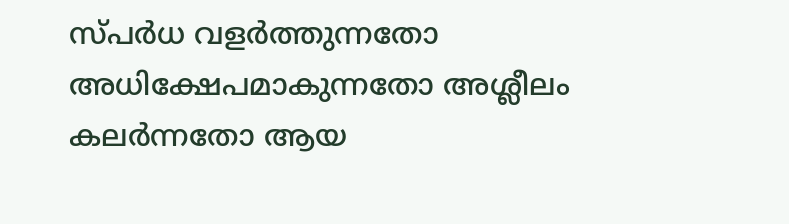സ്പർധ വളർത്തുന്നതോ അധിക്ഷേപമാകുന്നതോ അശ്ലീലം കലർന്നതോ ആയ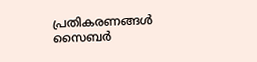പ്രതികരണങ്ങൾ സൈബർ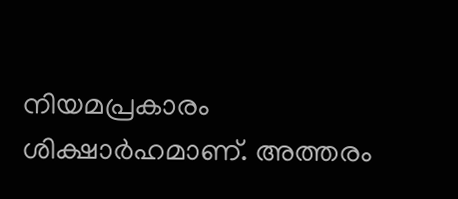നിയമപ്രകാരം ശിക്ഷാർഹമാണ്. അത്തരം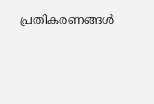പ്രതികരണങ്ങൾ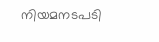നിയമനടപടി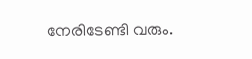നേരിടേണ്ടി വരും.